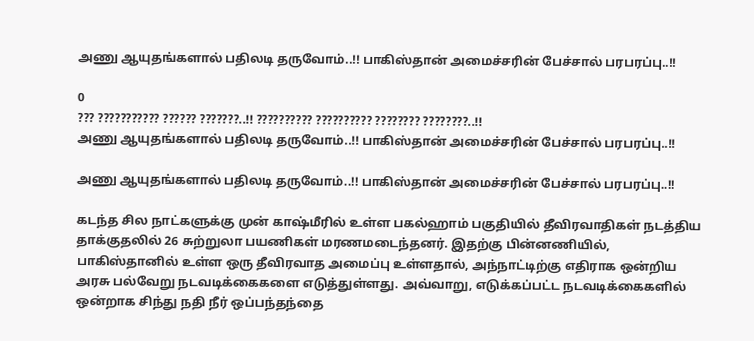அணு ஆயுதங்களால் பதிலடி தருவோம்..!! பாகிஸ்தான் அமைச்சரின் பேச்சால் பரபரப்பு..!!

0
??? ??????????? ?????? ???????..!! ?????????? ?????????? ???????? ????????..!!
அணு ஆயுதங்களால் பதிலடி தருவோம்..!! பாகிஸ்தான் அமைச்சரின் பேச்சால் பரபரப்பு..!!

அணு ஆயுதங்களால் பதிலடி தருவோம்..!! பாகிஸ்தான் அமைச்சரின் பேச்சால் பரபரப்பு..!!

கடந்த சில நாட்களுக்கு முன் காஷ்மீரில் உள்ள பகல்ஹாம் பகுதியில் தீவிரவாதிகள் நடத்திய தாக்குதலில் 26 சுற்றுலா பயணிகள் மரணமடைந்தனர். இதற்கு பின்னணியில், பாகிஸ்தானில் உள்ள ஒரு தீவிரவாத அமைப்பு உள்ளதால், அந்நாட்டிற்கு எதிராக ஒன்றிய அரசு பல்வேறு நடவடிக்கைகளை எடுத்துள்ளது. அவ்வாறு, எடுக்கப்பட்ட நடவடிக்கைகளில் ஒன்றாக சிந்து நதி நீர் ஒப்பந்தந்தை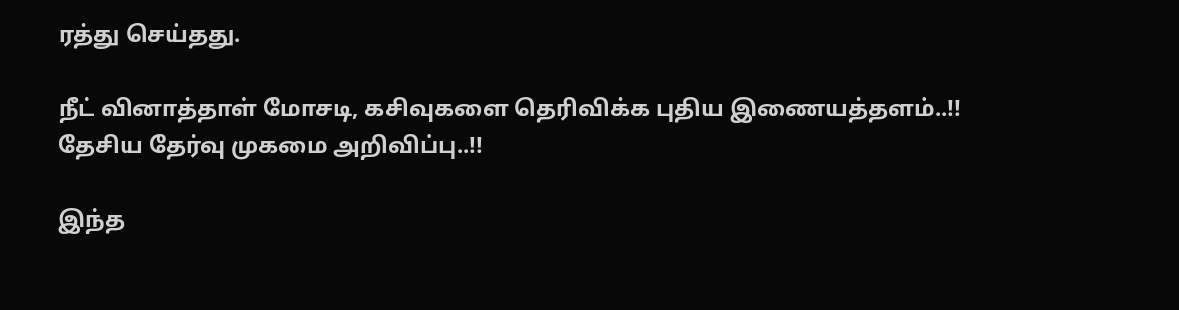ரத்து செய்தது.

நீட் வினாத்தாள் மோசடி, கசிவுகளை தெரிவிக்க புதிய இணையத்தளம்..!! தேசிய தேர்வு முகமை அறிவிப்பு..!!

இந்த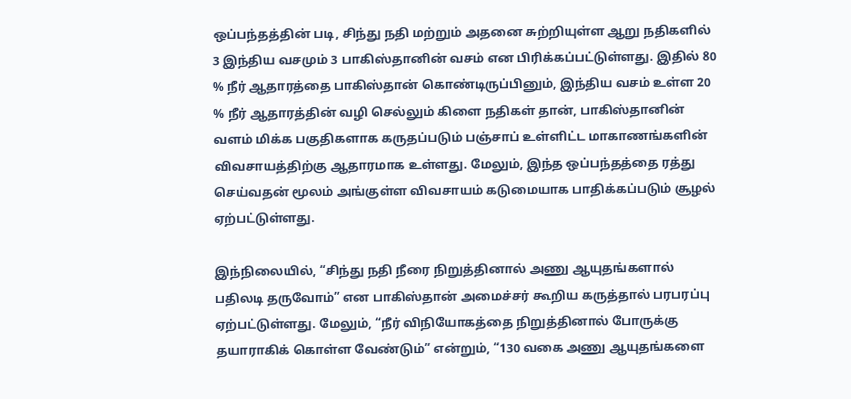ஒப்பந்தத்தின் படி, சிந்து நதி மற்றும் அதனை சுற்றியுள்ள ஆறு நதிகளில் 3 இந்திய வசமும் 3 பாகிஸ்தானின் வசம் என பிரிக்கப்பட்டுள்ளது. இதில் 80 % நீர் ஆதாரத்தை பாகிஸ்தான் கொண்டிருப்பினும், இந்திய வசம் உள்ள 20 % நீர் ஆதாரத்தின் வழி செல்லும் கிளை நதிகள் தான், பாகிஸ்தானின் வளம் மிக்க பகுதிகளாக கருதப்படும் பஞ்சாப் உள்ளிட்ட மாகாணங்களின் விவசாயத்திற்கு ஆதாரமாக உள்ளது. மேலும், இந்த ஒப்பந்தத்தை ரத்து செய்வதன் மூலம் அங்குள்ள விவசாயம் கடுமையாக பாதிக்கப்படும் சூழல் ஏற்பட்டுள்ளது.

இந்நிலையில், “சிந்து நதி நீரை நிறுத்தினால் அணு ஆயுதங்களால் பதிலடி தருவோம்” என பாகிஸ்தான் அமைச்சர் கூறிய கருத்தால் பரபரப்பு ஏற்பட்டுள்ளது. மேலும், “நீர் விநியோகத்தை நிறுத்தினால் போருக்கு தயாராகிக் கொள்ள வேண்டும்” என்றும், “130 வகை அணு ஆயுதங்களை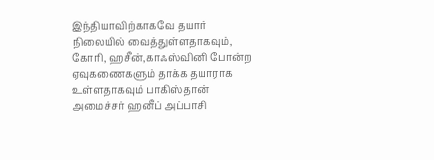இந்தியாவிற்காகவே தயார் நிலையில் வைத்துள்ளதாகவும், கோரி, ஹசீன்,காஃஸ்வினி போன்ற ஏவுகணைகளும் தாக்க தயாராக உள்ளதாகவும் பாகிஸ்தான் அமைச்சர் ஹனீப் அப்பாசி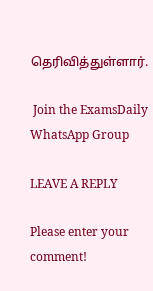தெரிவித்துள்ளார்.

 Join the ExamsDaily WhatsApp Group

LEAVE A REPLY

Please enter your comment!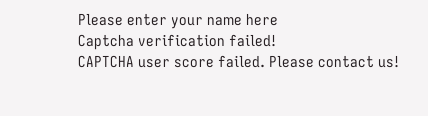Please enter your name here
Captcha verification failed!
CAPTCHA user score failed. Please contact us!